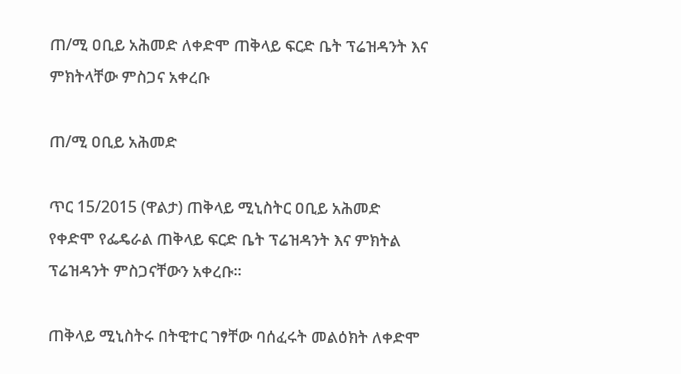ጠ/ሚ ዐቢይ አሕመድ ለቀድሞ ጠቅላይ ፍርድ ቤት ፕሬዝዳንት እና ምክትላቸው ምስጋና አቀረቡ

ጠ/ሚ ዐቢይ አሕመድ

ጥር 15/2015 (ዋልታ) ጠቅላይ ሚኒስትር ዐቢይ አሕመድ የቀድሞ የፌዴራል ጠቅላይ ፍርድ ቤት ፕሬዝዳንት እና ምክትል ፕሬዝዳንት ምስጋናቸውን አቀረቡ፡፡

ጠቅላይ ሚኒስትሩ በትዊተር ገፃቸው ባሰፈሩት መልዕክት ለቀድሞ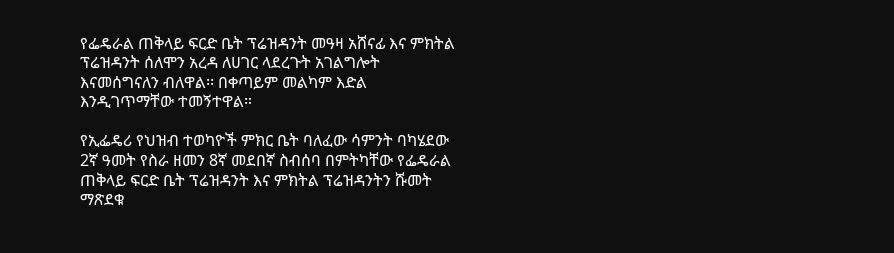የፌዴራል ጠቅላይ ፍርድ ቤት ፕሬዝዳንት መዓዛ አሸናፊ እና ምክትል ፕሬዝዳንት ሰለሞን አረዳ ለሀገር ላደረጉት አገልግሎት እናመሰግናለን ብለዋል፡፡ በቀጣይም መልካም እድል እንዲገጥማቸው ተመኝተዋል።

የኢፌዴሪ የህዝብ ተወካዮች ምክር ቤት ባለፈው ሳምንት ባካሄደው 2ኛ ዓመት የስራ ዘመን 8ኛ መደበኛ ስብሰባ በምትካቸው የፌዴራል ጠቅላይ ፍርድ ቤት ፕሬዝዳንት እና ምክትል ፕሬዝዳንትን ሹመት ማጽደቁ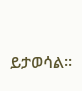ይታወሳል፡፡